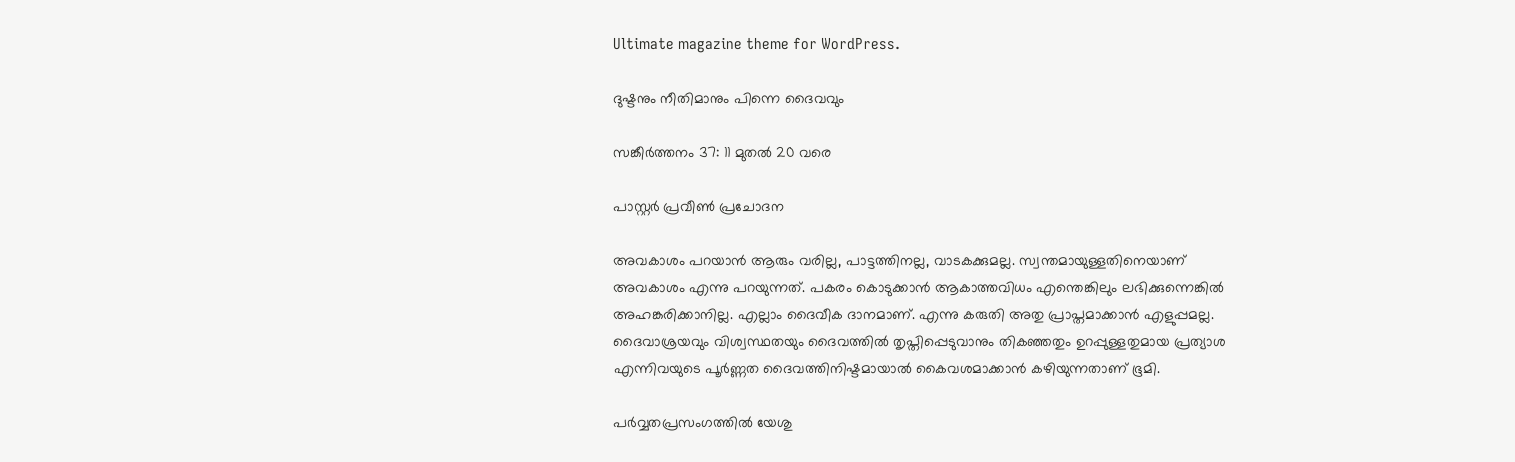Ultimate magazine theme for WordPress.

ദുഷ്ടനും നീതിമാനും പിന്നെ ദൈവവും

സങ്കീർത്തനം 37: 11 മുതൽ 20 വരെ

പാസ്റ്റർ പ്രവീൺ പ്രചോദന

അവകാശം പറയാൻ ആരും വരില്ല, പാട്ടത്തിനല്ല, വാടകക്കുമല്ല. സ്വന്തമായുള്ളതിനെയാണ് അവകാശം എന്നു പറയുന്നത്. പകരം കൊടുക്കാൻ ആകാത്തവിധം എന്തെങ്കിലും ലഭിക്കുന്നെങ്കിൽ അഹങ്കരിക്കാനില്ല. എല്ലാം ദൈവീക ദാനമാണ്. എന്നു കരുതി അതു പ്രാപ്തമാക്കാൻ എളുപ്പമല്ല. ദൈവാശ്രയവും വിശ്വസ്ഥതയും ദൈവത്തിൽ തൃപ്തിപ്പെടുവാനും തികഞ്ഞതും ഉറപ്പുള്ളതുമായ പ്രത്യാശ എന്നിവയുടെ പൂർണ്ണത ദൈവത്തിനിഷ്ടമായാൽ കൈവശമാക്കാൻ കഴിയുന്നതാണ് ഭൂമി.

പർവ്വതപ്രസംഗത്തിൽ യേശു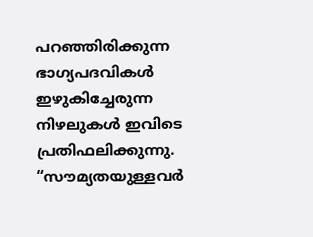പറഞ്ഞിരിക്കുന്ന ഭാഗ്യപദവികൾ ഇഴുകിച്ചേരുന്ന നിഴലുകൾ ഇവിടെ പ്രതിഫലിക്കുന്നു. “സൗമ്യതയുള്ളവർ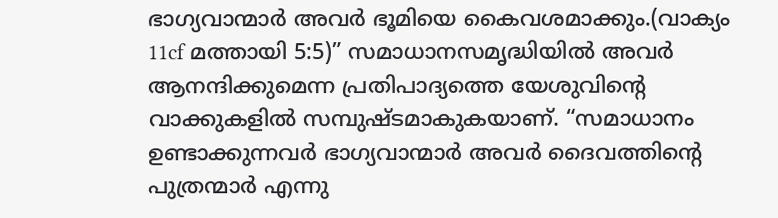ഭാഗ്യവാന്മാർ അവർ ഭൂമിയെ കൈവശമാക്കും.(വാക്യം 11cf മത്തായി 5:5)” സമാധാനസമൃദ്ധിയിൽ അവർ ആനന്ദിക്കുമെന്ന പ്രതിപാദ്യത്തെ യേശുവിന്റെ വാക്കുകളിൽ സമ്പുഷ്ടമാകുകയാണ്. “സമാധാനം ഉണ്ടാക്കുന്നവർ ഭാഗ്യവാന്മാർ അവർ ദൈവത്തിന്റെ പുത്രന്മാർ എന്നു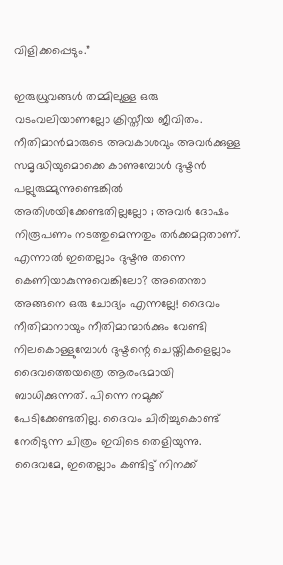വിളിക്കപ്പെടും.”

ഇരുധ്രുവങ്ങൾ തമ്മിലുള്ള ഒരു വടംവലിയാണല്ലോ ക്രിസ്തീയ ജീവിതം. നീതിമാൻമാരുടെ അവകാശവും അവർക്കുള്ള സമൃദ്ധിയുമൊക്കെ കാണുമ്പോൾ ദുഷ്ടൻ പല്ലുരുമ്മുന്നുണ്ടെങ്കിൽ അതിശയിക്കേണ്ടതില്ലല്ലോ ; അവർ ദോഷം നിരൂപണം നടത്തുമെന്നതും തർക്കമറ്റതാണ്. എന്നാൽ ഇതെല്ലാം ദുഷ്ടനു തന്നെ കെണിയാകുന്നുവെങ്കിലോ? അതെന്താ അങ്ങനെ ഒരു ചോദ്യം എന്നല്ലേ! ദൈവം നീതിമാനായും നീതിമാന്മാർക്കും വേണ്ടി നിലകൊള്ളുമ്പോൾ ദുഷ്ടന്റെ ചെയ്തികളെല്ലാം ദൈവത്തെയത്രെ ആരംഭമായി ബാധിക്കുന്നത്. പിന്നെ നമുക്ക് പേടിക്കേണ്ടതില്ല. ദൈവം ചിരിച്ചുകൊണ്ട് നേരിടുന്ന ചിത്രം ഇവിടെ തെളിയുന്നു. ദൈവമേ, ഇതെല്ലാം കണ്ടിട്ട് നിനക്ക്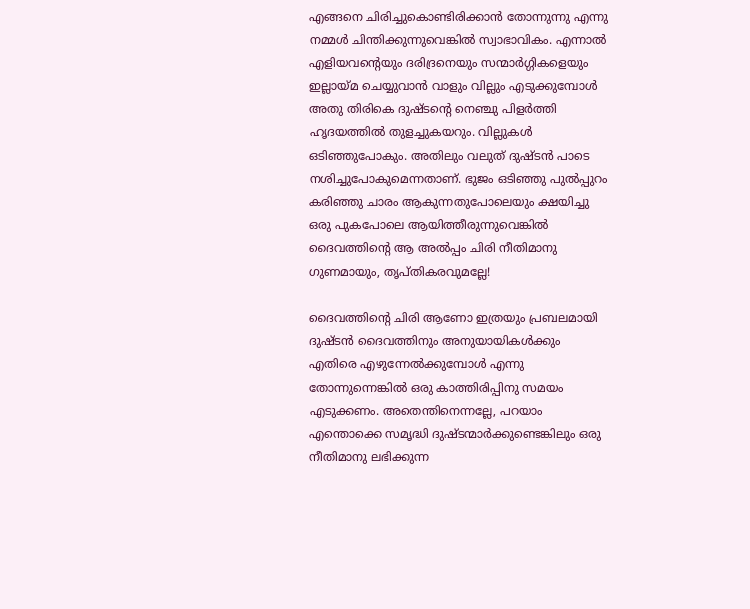എങ്ങനെ ചിരിച്ചുകൊണ്ടിരിക്കാൻ തോന്നുന്നു എന്നു നമ്മൾ ചിന്തിക്കുന്നുവെങ്കിൽ സ്വാഭാവികം. എന്നാൽ എളിയവന്റെയും ദരിദ്രനെയും സന്മാർഗ്ഗികളെയും ഇല്ലായ്മ ചെയ്യുവാൻ വാളും വില്ലും എടുക്കുമ്പോൾ അതു തിരികെ ദുഷ്ടന്റെ നെഞ്ചു പിളർത്തി ഹൃദയത്തിൽ തുളച്ചുകയറും. വില്ലുകൾ ഒടിഞ്ഞുപോകും. അതിലും വലുത് ദുഷ്ടൻ പാടെ നശിച്ചുപോകുമെന്നതാണ്. ഭുജം ഒടിഞ്ഞു പുൽപ്പുറം കരിഞ്ഞു ചാരം ആകുന്നതുപോലെയും ക്ഷയിച്ചു ഒരു പുകപോലെ ആയിത്തീരുന്നുവെങ്കിൽ ദൈവത്തിന്റെ ആ അൽപ്പം ചിരി നീതിമാനു ഗുണമായും, തൃപ്തികരവുമല്ലേ!

ദൈവത്തിന്റെ ചിരി ആണോ ഇത്രയും പ്രബലമായി ദുഷ്ടൻ ദൈവത്തിനും അനുയായികൾക്കും എതിരെ എഴുന്നേൽക്കുമ്പോൾ എന്നു തോന്നുന്നെങ്കിൽ ഒരു കാത്തിരിപ്പിനു സമയം എടുക്കണം. അതെന്തിനെന്നല്ലേ, പറയാം എന്തൊക്കെ സമൃദ്ധി ദുഷ്ടന്മാർക്കുണ്ടെങ്കിലും ഒരു നീതിമാനു ലഭിക്കുന്ന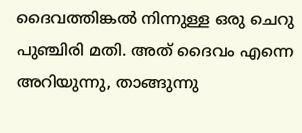ദൈവത്തിങ്കൽ നിന്നുള്ള ഒരു ചെറു പുഞ്ചിരി മതി. അത്‌ ദൈവം എന്നെ അറിയുന്നു, താങ്ങുന്നു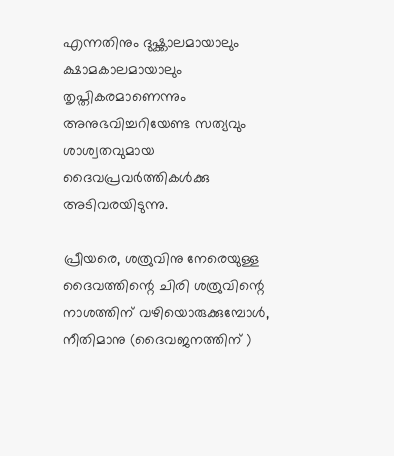എന്നതിനും ദുഷ്ക്കാലമായാലും ക്ഷാമകാലമായാലും തൃപ്തികരമാണെന്നും അനുഭവിച്ചറിയേണ്ട സത്യവും ശാശ്വതവുമായ ദൈവപ്രവർത്തികൾക്കു അടിവരയിടുന്നു.

പ്രീയരെ, ശത്രുവിനു നേരെയുള്ള ദൈവത്തിന്റെ ചിരി ശത്രുവിന്റെ നാശത്തിന് വഴിയൊരുക്കുമ്പോൾ, നീതിമാനു (ദൈവജനത്തിന് )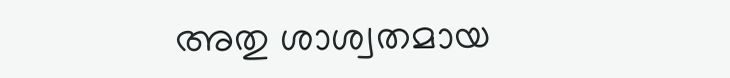അതു ശാശ്വതമായ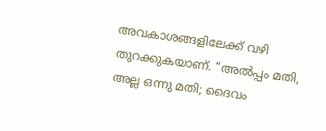അവകാശങ്ങളിലേക്ക് വഴി തുറക്കുകയാണ്. “അൽപ്പം മതി, അല്ല ഒന്നു മതി; ദൈവം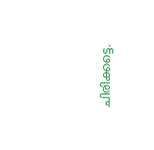ചിരിക്കട്ടെ.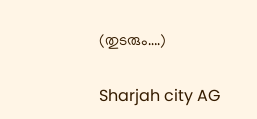(തുടരും….)

Sharjah city AG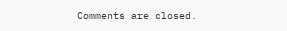Comments are closed.